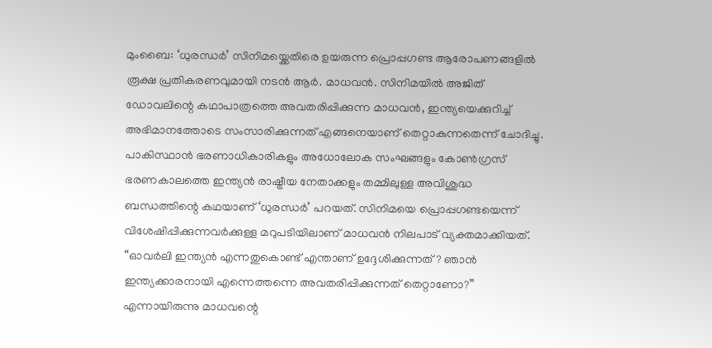മുംബൈ: ‘ധുരന്ധർ’ സിനിമയ്ക്കെതിരെ ഉയരുന്ന പ്രൊപ്പഗണ്ട ആരോപണങ്ങളിൽ രൂക്ഷ പ്രതികരണവുമായി നടൻ ആർ. മാധവൻ. സിനിമയിൽ അജിത് ഡോവലിന്റെ കഥാപാത്രത്തെ അവതരിപ്പിക്കുന്ന മാധവൻ, ഇന്ത്യയെക്കുറിച്ച് അഭിമാനത്തോടെ സംസാരിക്കുന്നത് എങ്ങനെയാണ് തെറ്റാകുന്നതെന്ന് ചോദിച്ചു.
പാകിസ്ഥാൻ ഭരണാധികാരികളും അധോലോക സംഘങ്ങളും കോൺഗ്രസ് ഭരണകാലത്തെ ഇന്ത്യൻ രാഷ്ട്രീയ നേതാക്കളും തമ്മിലുള്ള അവിശുദ്ധ ബന്ധത്തിന്റെ കഥയാണ് ‘ധുരന്ധർ’ പറയത്. സിനിമയെ പ്രൊപ്പഗണ്ടയെന്ന് വിശേഷിപ്പിക്കുന്നവർക്കുള്ള മറുപടിയിലാണ് മാധവൻ നിലപാട് വ്യക്തമാക്കിയത്.
“ഓവർലി ഇന്ത്യൻ എന്നതുകൊണ്ട് എന്താണ് ഉദ്ദേശിക്കുന്നത്? ഞാൻ ഇന്ത്യക്കാരനായി എന്നെത്തന്നെ അവതരിപ്പിക്കുന്നത് തെറ്റാണോ?” എന്നായിരുന്നു മാധവന്റെ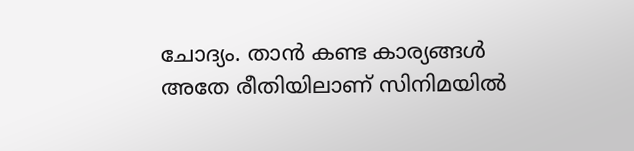ചോദ്യം. താൻ കണ്ട കാര്യങ്ങൾ അതേ രീതിയിലാണ് സിനിമയിൽ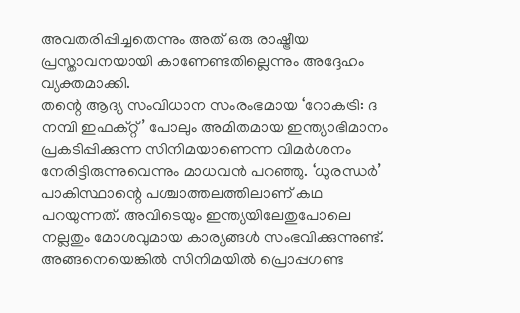അവതരിപ്പിച്ചതെന്നും അത് ഒരു രാഷ്ട്രീയ പ്രസ്താവനയായി കാണേണ്ടതില്ലെന്നും അദ്ദേഹം വ്യക്തമാക്കി.
തന്റെ ആദ്യ സംവിധാന സംരംഭമായ ‘റോകട്രി: ദ നമ്പി ഇഫക്റ്റ്’ പോലും അമിതമായ ഇന്ത്യാഭിമാനം പ്രകടിപ്പിക്കുന്ന സിനിമയാണെന്ന വിമർശനം നേരിട്ടിരുന്നുവെന്നും മാധവൻ പറഞ്ഞു. ‘ധുരന്ധർ’ പാകിസ്ഥാന്റെ പശ്ചാത്തലത്തിലാണ് കഥ പറയുന്നത്. അവിടെയും ഇന്ത്യയിലേതുപോലെ നല്ലതും മോശവുമായ കാര്യങ്ങൾ സംഭവിക്കുന്നുണ്ട്. അങ്ങനെയെങ്കിൽ സിനിമയിൽ പ്രൊപ്പഗണ്ട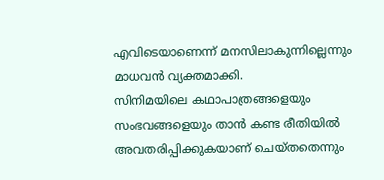എവിടെയാണെന്ന് മനസിലാകുന്നില്ലെന്നും മാധവൻ വ്യക്തമാക്കി.
സിനിമയിലെ കഥാപാത്രങ്ങളെയും സംഭവങ്ങളെയും താൻ കണ്ട രീതിയിൽ അവതരിപ്പിക്കുകയാണ് ചെയ്തതെന്നും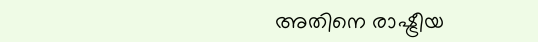അതിനെ രാഷ്ട്രീയ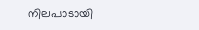നിലപാടായി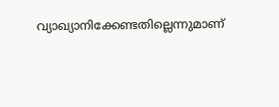വ്യാഖ്യാനിക്കേണ്ടതില്ലെന്നുമാണ്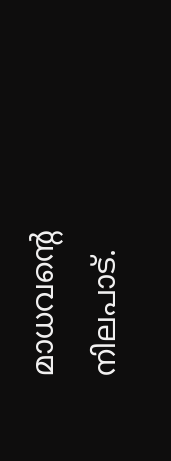മാധവന്റെ നിലപാട്.